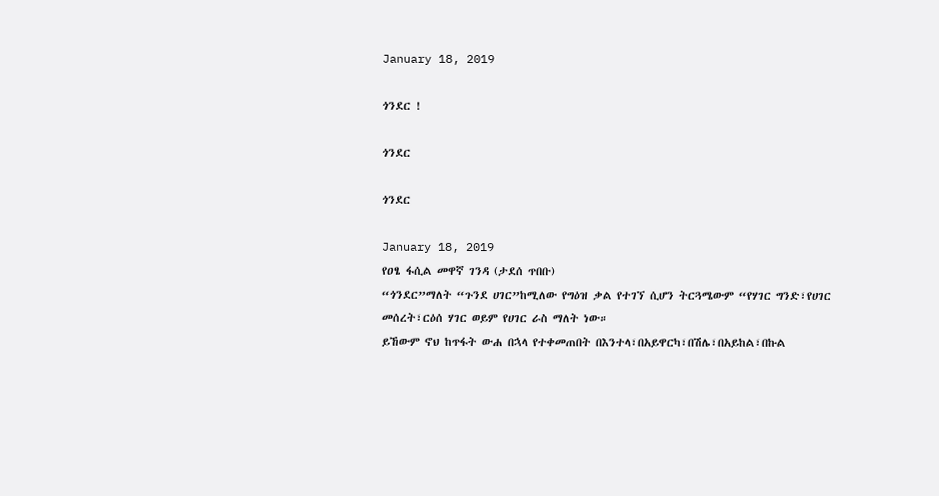January 18, 2019

ጎንደር !

ጎንደር

ጎንደር

January 18, 2019
የዐፄ ፋሲል መዋኛ ገንዳ (ታደሰ ጥበቡ)
“ጎንደር”ማለት “ጉንደ ሀገር”ከሚለው የግዕዝ ቃል የተገኘ ሲሆን ትርጓሜውም “የሃገር ግንድ፣የሀገር መሰረት፣ርዕሰ ሃገር ወይም የሀገር ራስ ማለት ነው።
ይኸውም ኖህ ከጥፋት ውሐ በኋላ የተቀመጠበት በእንተላ፣በአይዋርካ፣በሽሌ፣በአይከል፣በኩል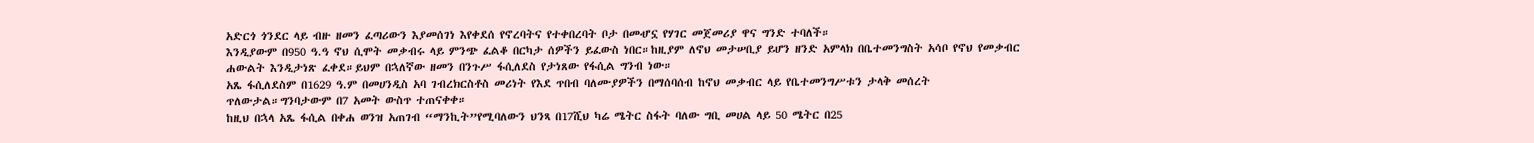አድርጎ ጎንደር ላይ ብዙ ዘመን ፈጣሪውን እያመሰገነ እየቀደሰ የኖረባትና የተቀበረባት ቦታ በመሇኗ የሃገር መጀመሪያ ዋና ግንድ ተባለች።
እንዲያውም በ950 ዓ.ዓ ኖህ ሲሞት መቃብሩ ላይ ምንጭ ፈልቆ በርካታ ሰዎችን ይፈውስ ነበር።ከዚያም ለኖህ መታሠቢያ ይሆን ዘንድ አምላክ በቤተመንግስት አሳቦ የኖህ የመቃብር ሐውልት እንዲታነጽ ፈቀደ።ይህም በኋለኛው ዘመን በንጉሥ ፋሲለደስ የታነጸው የፋሲል ግንብ ነው።
አጼ ፋሲለደስም በ1629 ዓ.ም በመሀንዲስ አባ ገብረክርስቶስ መሪነት የእደ ጥበብ ባለሙያዎችን በማሰባሰብ ከኖህ መቃብር ላይ የቤተመንግሥቱን ታላቅ መሰረት ጥለውታል።ግንባታውም በ7 አመት ውስጥ ተጠናቀቀ።
ከዚህ በኋላ አጼ ፋሲል በቀሐ ወንዝ አጠገብ “ማንኪት”የሚባለውን ህንጻ በ17ሺህ ካሬ ሜትር ስፋት ባለው ግቢ መሀል ላይ 50 ሜትር በ25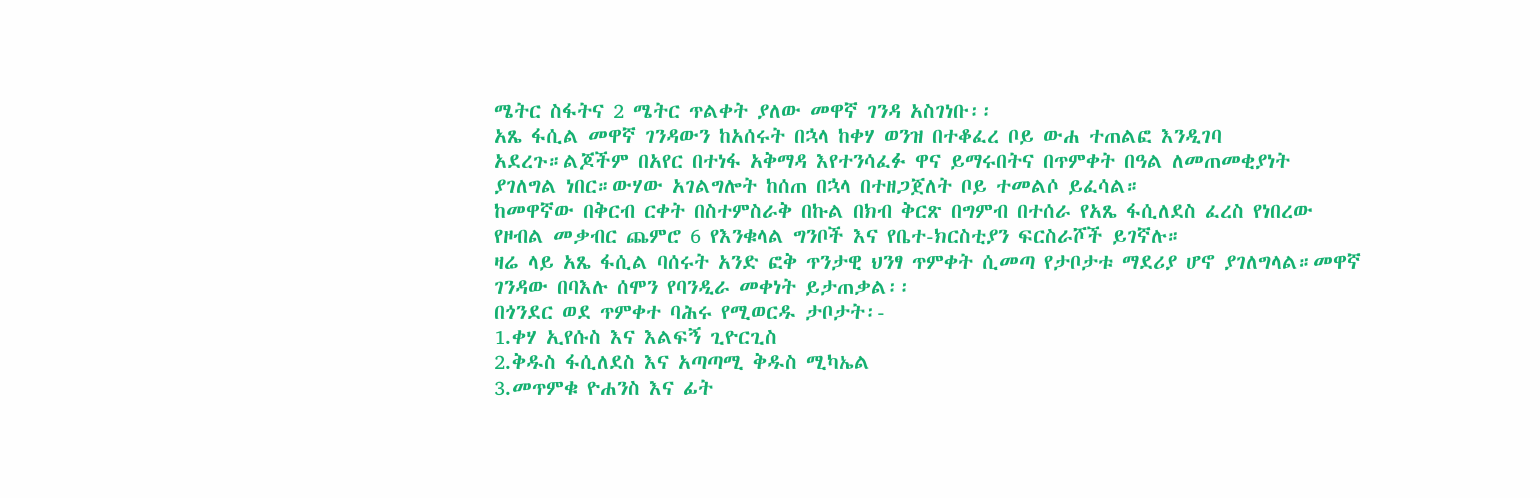ሜትር ስፋትና 2 ሜትር ጥልቀት ያለው መዋኛ ገንዳ አስገነቡ፡፡
አጼ ፋሲል መዋኛ ገንዳውን ከአሰሩት በኋላ ከቀሃ ወንዝ በተቆፈረ ቦይ ውሐ ተጠልፎ እንዲገባ አደረጉ።ልጆችም በአየር በተነፋ አቅማዳ እየተንሳፈፉ ዋና ይማሩበትና በጥምቀት በዓል ለመጠመቂያነት ያገለግል ነበር።ውሃው አገልግሎት ከሰጠ በኋላ በተዘጋጀለት ቦይ ተመልሶ ይፈሳል።
ከመዋኛው በቅርብ ርቀት በስተምስራቅ በኩል በክብ ቅርጽ በግምብ በተሰራ የአጼ ፋሲለደስ ፈረስ የነበረው የዞብል መቃብር ጨምሮ 6 የእንቁላል ግንቦች እና የቤተ-ክርስቲያን ፍርስራሾች ይገኛሉ።
ዛሬ ላይ አጼ ፋሲል ባሰሩት አንድ ፎቅ ጥንታዊ ህንፃ ጥምቀት ሲመጣ የታቦታቱ ማደሪያ ሆኖ ያገለግላል።መዋኛ ገንዳው በባእሉ ሰሞን የባንዲራ መቀነት ይታጠቃል፡፡
በጎንደር ወደ ጥምቀተ ባሕሩ የሚወርዱ ታቦታት፡-
1.ቀሃ ኢየሱስ እና እልፍኝ ጊዮርጊስ
2.ቅዱስ ፋሲለደስ እና አጣጣሚ ቅዱስ ሚካኤል
3.መጥምቁ ዮሐንስ እና ፊት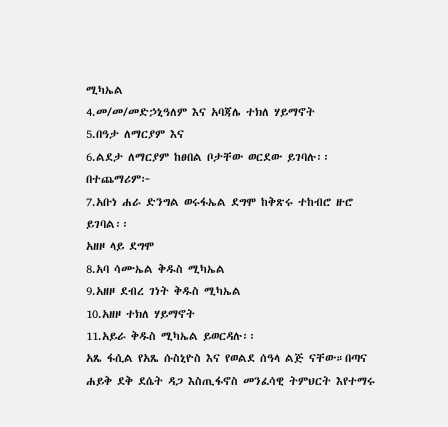ሚካኤል
4.መ/መ/መድኃኒዓለም እና አባጃሌ ተክለ ሃይማኖት
5.በዓታ ለማርያም እና
6.ልደታ ለማርያም ከፀበል ቦታቸው ወርደው ይገባሉ፡፡
በተጨማሪም፦
7.አቡነ ሐራ ድንግል ወሩፋኤል ደግሞ ከቅጽሩ ተከብሮ ዙሮ ይገባል፡፡
አዘዞ ላይ ደግሞ
8.አባ ሳሙኤል ቅዱስ ሚካኤል
9.አዘዞ ደብረ ገነት ቅዱስ ሚካኤል
10.አዘዞ ተክለ ሃይማኖት
11.አይራ ቅዱስ ሚካኤል ይወርዳሉ፡፡
አጼ ፋሲል የአጼ ሱስኒዮስ እና የወልደ ሰዓላ ልጅ ናቸው።በጣና ሐይቅ ደቅ ደሴት ዳጋ እስጢፋኖስ መንፈሳዊ ትምህርት እየተማሩ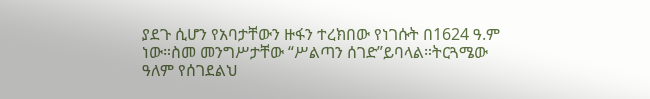ያደጉ ሲሆን የአባታቸውን ዙፋን ተረክበው የነገሱት በ1624 ዓ.ም ነው።ስመ መንግሥታቸው “ሥልጣን ሰገድ”ይባላል።ትርጓሜው ዓለም የሰገደልህ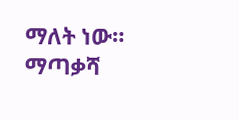ማለት ነው።
ማጣቃሻ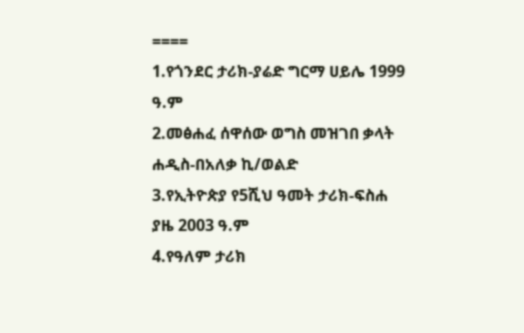====
1.የጎንደር ታሪክ-ያሬድ ግርማ ሀይሌ 1999 ዓ.ም
2.መፅሐፈ ሰዋሰው ወግስ መዝገበ ቃላት ሐዲስ-በአለቃ ኪ/ወልድ
3.የኢትዮጵያ የ5ሺህ ዓመት ታሪክ-ፍስሐ ያዜ 2003 ዓ.ም
4.የዓለም ታሪክ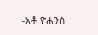-አቶ ዮሐንስ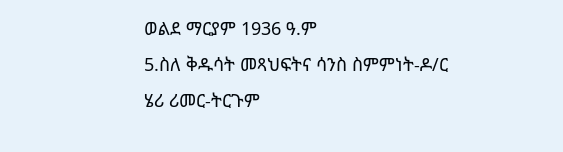ወልደ ማርያም 1936 ዓ.ም
5.ስለ ቅዱሳት መጻህፍትና ሳንስ ስምምነት-ዶ/ር ሄሪ ሪመር-ትርጉም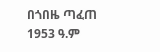በጎበዜ ጣፈጠ 1953 ዓ.ም